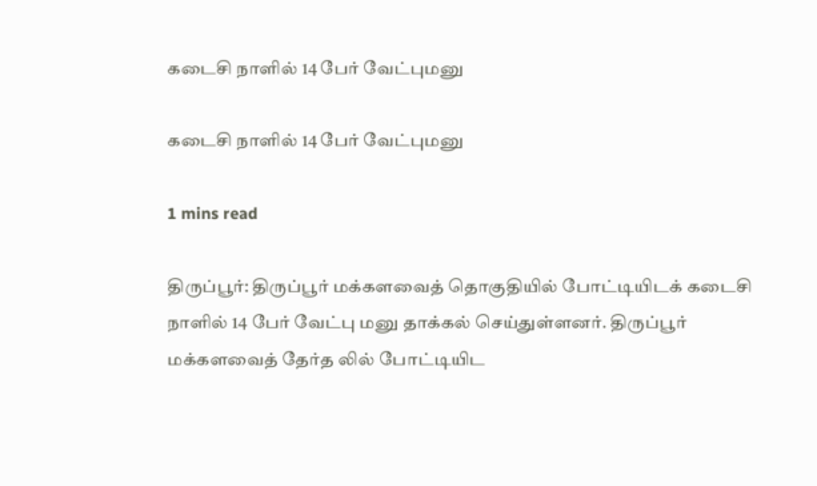கடைசி நாளில் 14 பேர் வேட்புமனு

கடைசி நாளில் 14 பேர் வேட்புமனு

1 mins read

திருப்பூர்: திருப்பூர் மக்களவைத் தொகுதியில் போட்டியிடக் கடைசி நாளில் 14 பேர் வேட்பு மனு தாக்கல் செய்துள்ளனர். திருப்பூர் மக்களவைத் தேர்த லில் போட்டியிட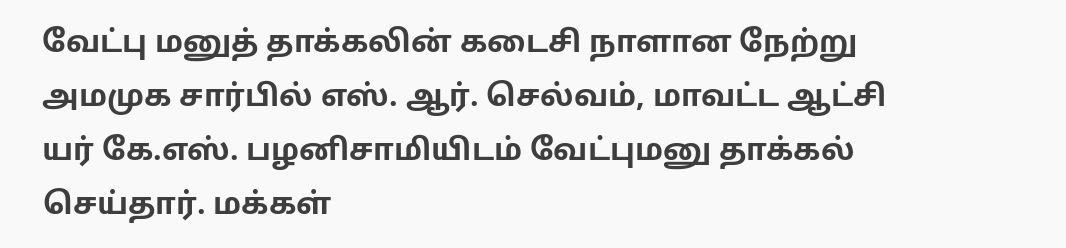வேட்பு மனுத் தாக்கலின் கடைசி நாளான நேற்று அமமுக சார்பில் எஸ். ஆர். செல்வம், மாவட்ட ஆட்சி யர் கே.எஸ். பழனிசாமியிடம் வேட்புமனு தாக்கல் செய்தார். மக்கள்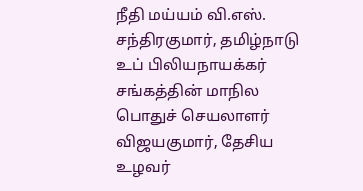நீதி மய்யம் வி.எஸ். சந்திரகுமார், தமிழ்நாடு உப் பிலியநாயக்கர் சங்கத்தின் மாநில பொதுச் செயலாளர் விஜயகுமார், தேசிய உழவர்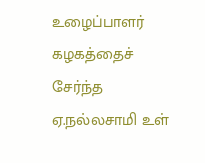உழைப்பாளர் கழகத்தைச் சேர்ந்த ஏ.நல்லசாமி உள்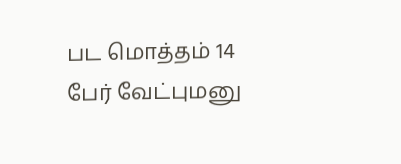பட மொத்தம் 14 பேர் வேட்புமனு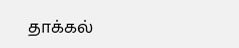தாக்கல்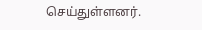செய்துள்ளனர்.